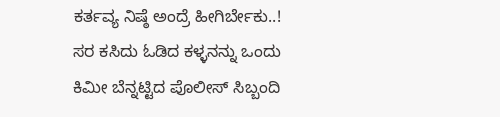ಕರ್ತವ್ಯ ನಿಷ್ಠೆ ಅಂದ್ರೆ ಹೀಗಿರ್ಬೇಕು..! ಸರ ಕಸಿದು ಓಡಿದ ಕಳ್ಳನನ್ನು ಒಂದು ಕಿಮೀ ಬೆನ್ನಟ್ಟಿದ ಪೊಲೀಸ್ ಸಿಬ್ಬಂದಿ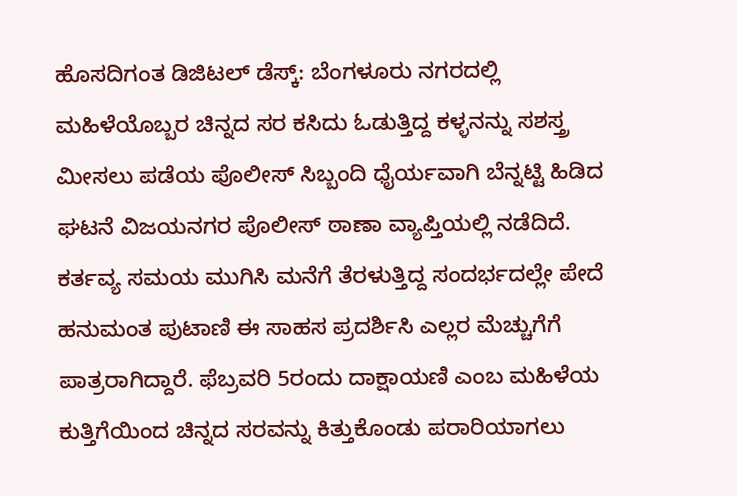ಹೊಸದಿಗಂತ ಡಿಜಿಟಲ್ ಡೆಸ್ಕ್: ಬೆಂಗಳೂರು ನಗರದಲ್ಲಿ ಮಹಿಳೆಯೊಬ್ಬರ ಚಿನ್ನದ ಸರ ಕಸಿದು ಓಡುತ್ತಿದ್ದ ಕಳ್ಳನನ್ನು ಸಶಸ್ತ್ರ ಮೀಸಲು ಪಡೆಯ ಪೊಲೀಸ್ ಸಿಬ್ಬಂದಿ ಧೈರ್ಯವಾಗಿ ಬೆನ್ನಟ್ಟಿ ಹಿಡಿದ ಘಟನೆ ವಿಜಯನಗರ ಪೊಲೀಸ್ ಠಾಣಾ ವ್ಯಾಪ್ತಿಯಲ್ಲಿ ನಡೆದಿದೆ. ಕರ್ತವ್ಯ ಸಮಯ ಮುಗಿಸಿ ಮನೆಗೆ ತೆರಳುತ್ತಿದ್ದ ಸಂದರ್ಭದಲ್ಲೇ ಪೇದೆ ಹನುಮಂತ ಪುಟಾಣಿ ಈ ಸಾಹಸ ಪ್ರದರ್ಶಿಸಿ ಎಲ್ಲರ ಮೆಚ್ಚುಗೆಗೆ ಪಾತ್ರರಾಗಿದ್ದಾರೆ. ಫೆಬ್ರವರಿ 5ರಂದು ದಾಕ್ಷಾಯಣಿ ಎಂಬ ಮಹಿಳೆಯ ಕುತ್ತಿಗೆಯಿಂದ ಚಿನ್ನದ ಸರವನ್ನು ಕಿತ್ತುಕೊಂಡು ಪರಾರಿಯಾಗಲು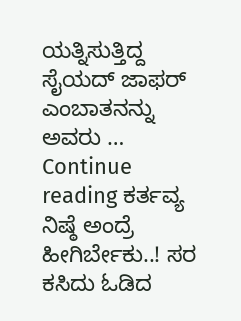ಯತ್ನಿಸುತ್ತಿದ್ದ ಸೈಯದ್ ಜಾಫರ್ ಎಂಬಾತನನ್ನು ಅವರು … Continue reading ಕರ್ತವ್ಯ ನಿಷ್ಠೆ ಅಂದ್ರೆ ಹೀಗಿರ್ಬೇಕು..! ಸರ ಕಸಿದು ಓಡಿದ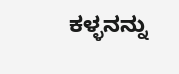ಕಳ್ಳನನ್ನು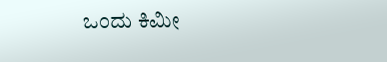ಒಂದು ಕಿಮೀ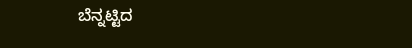ಬೆನ್ನಟ್ಟಿದ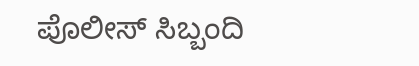ಪೊಲೀಸ್ ಸಿಬ್ಬಂದಿ